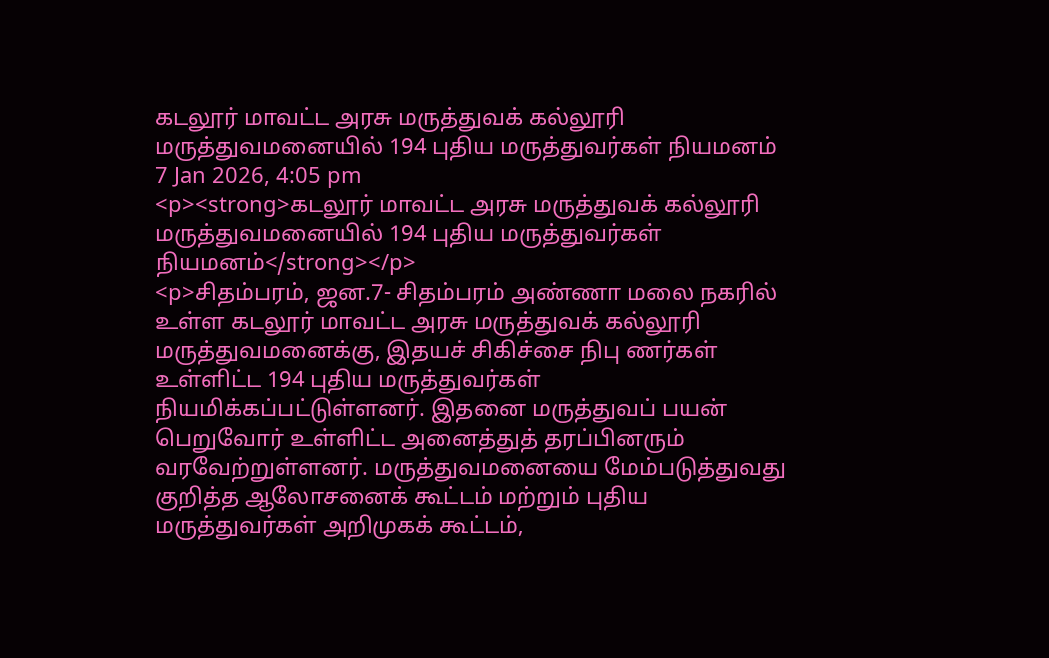கடலூர் மாவட்ட அரசு மருத்துவக் கல்லூரி மருத்துவமனையில் 194 புதிய மருத்துவர்கள் நியமனம்
7 Jan 2026, 4:05 pm
<p><strong>கடலூர் மாவட்ட அரசு மருத்துவக் கல்லூரி மருத்துவமனையில் 194 புதிய மருத்துவர்கள் நியமனம்</strong></p>
<p>சிதம்பரம், ஜன.7- சிதம்பரம் அண்ணா மலை நகரில் உள்ள கடலூர் மாவட்ட அரசு மருத்துவக் கல்லூரி மருத்துவமனைக்கு, இதயச் சிகிச்சை நிபு ணர்கள் உள்ளிட்ட 194 புதிய மருத்துவர்கள் நியமிக்கப்பட்டுள்ளனர். இதனை மருத்துவப் பயன் பெறுவோர் உள்ளிட்ட அனைத்துத் தரப்பினரும் வரவேற்றுள்ளனர். மருத்துவமனையை மேம்படுத்துவது குறித்த ஆலோசனைக் கூட்டம் மற்றும் புதிய மருத்துவர்கள் அறிமுகக் கூட்டம்,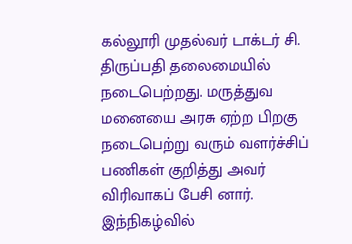கல்லூரி முதல்வர் டாக்டர் சி. திருப்பதி தலைமையில் நடைபெற்றது. மருத்துவ மனையை அரசு ஏற்ற பிறகு நடைபெற்று வரும் வளர்ச்சிப் பணிகள் குறித்து அவர் விரிவாகப் பேசி னார். இந்நிகழ்வில்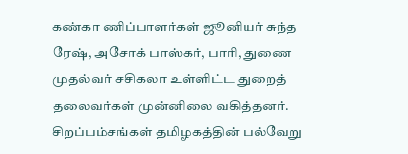கண்கா ணிப்பாளர்கள் ஜூனியர் சுந்த ரேஷ், அசோக் பாஸ்கர், பாரி, துணை முதல்வர் சசிகலா உள்ளிட்ட துறைத் தலைவர்கள் முன்னிலை வகித்தனர். சிறப்பம்சங்கள் தமிழகத்தின் பல்வேறு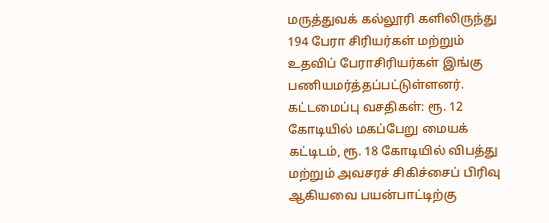மருத்துவக் கல்லூரி களிலிருந்து 194 பேரா சிரியர்கள் மற்றும் உதவிப் பேராசிரியர்கள் இங்கு பணியமர்த்தப்பட்டுள்ளனர். கட்டமைப்பு வசதிகள்: ரூ. 12 கோடியில் மகப்பேறு மையக் கட்டிடம், ரூ. 18 கோடியில் விபத்து மற்றும் அவசரச் சிகிச்சைப் பிரிவு ஆகியவை பயன்பாட்டிற்கு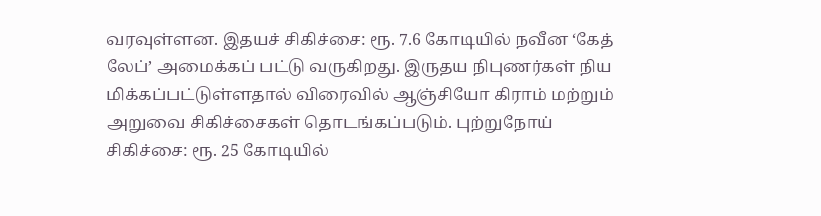வரவுள்ளன. இதயச் சிகிச்சை: ரூ. 7.6 கோடியில் நவீன ‘கேத் லேப்’ அமைக்கப் பட்டு வருகிறது. இருதய நிபுணர்கள் நிய மிக்கப்பட்டுள்ளதால் விரைவில் ஆஞ்சியோ கிராம் மற்றும் அறுவை சிகிச்சைகள் தொடங்கப்படும். புற்றுநோய் சிகிச்சை: ரூ. 25 கோடியில்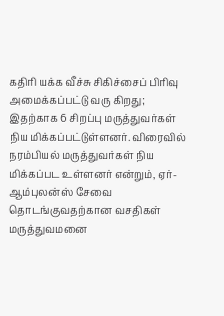கதிரி யக்க வீச்சு சிகிச்சைப் பிரிவு அமைக்கப்பட்டு வரு கிறது; இதற்காக 6 சிறப்பு மருத்துவர்கள் நிய மிக்கப்பட்டுள்ளனர். விரைவில் நரம்பியல் மருத்துவர்கள் நிய மிக்கப்பட உள்ளனர் என்றும், ஏர்-ஆம்புலன்ஸ் சேவை தொடங்குவதற்கான வசதிகள் மருத்துவமனை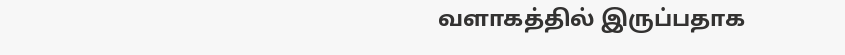வளாகத்தில் இருப்பதாக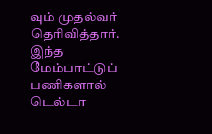வும் முதல்வர் தெரிவித்தார். இந்த மேம்பாட்டுப் பணிகளால் டெல்டா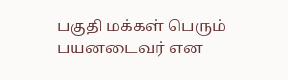பகுதி மக்கள் பெரும் பயனடைவர் என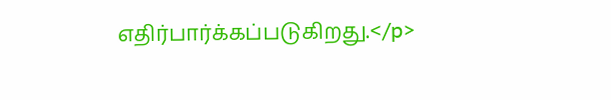எதிர்பார்க்கப்படுகிறது.</p>